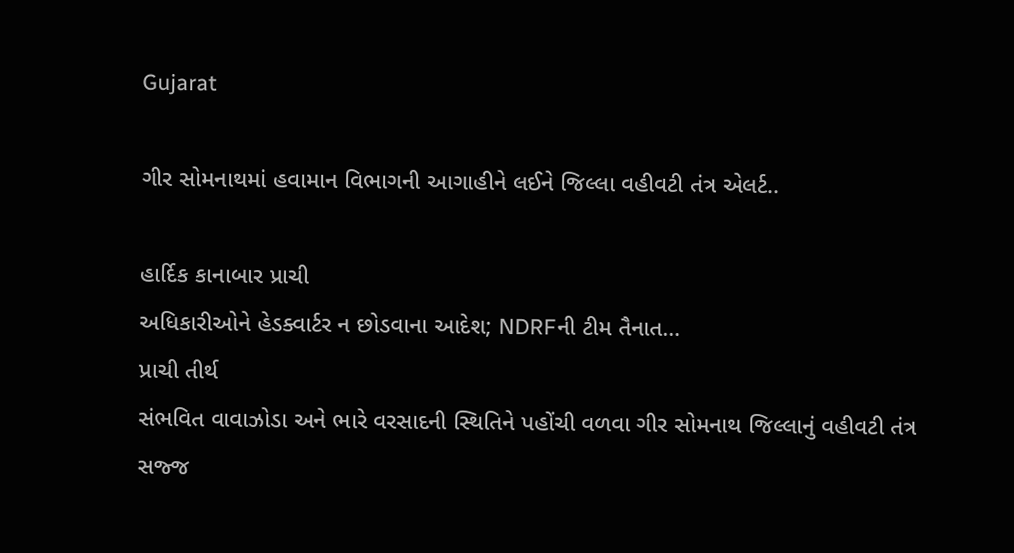Gujarat

ગીર સોમનાથમાં હવામાન વિભાગની આગાહીને લઈને જિલ્લા વહીવટી તંત્ર એલર્ટ..

હાર્દિક કાનાબાર પ્રાચી
અધિકારીઓને હેડક્વાર્ટર ન છોડવાના આદેશ; NDRFની ટીમ તૈનાત…
પ્રાચી તીર્થ
સંભવિત વાવાઝોડા અને ભારે વરસાદની સ્થિતિને પહોંચી વળવા ગીર સોમનાથ જિલ્લાનું વહીવટી તંત્ર સજ્જ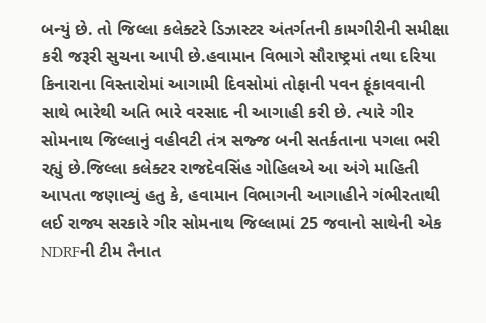બન્યું છે. તો જિલ્લા કલેક્ટરે ડિઝાસ્ટર અંતર્ગતની કામગીરીની સમીક્ષા કરી જરૂરી સુચના આપી છે.હવામાન વિભાગે સૌરાષ્ટ્રમાં તથા દરિયા કિનારાના વિસ્તારોમાં આગામી દિવસોમાં તોફાની પવન ફૂંકાવવાની સાથે ભારેથી અતિ ભારે વરસાદ ની આગાહી કરી છે. ત્યારે ગીર સોમનાથ જિલ્લાનું વહીવટી તંત્ર સજ્જ બની સતર્કતાના પગલા ભરી રહ્યું છે.જિલ્લા કલેક્ટર રાજદેવસિંહ ગોહિલએ આ અંગે માહિતી આપતા જણાવ્યું હતુ કે, હવામાન વિભાગની આગાહીને ગંભીરતાથી લઈ રાજ્ય સરકારે ગીર સોમનાથ જિલ્લામાં 25 જવાનો સાથેની એક NDRFની ટીમ તૈનાત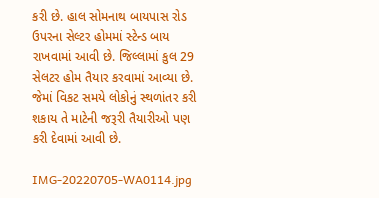કરી છે. હાલ સોમનાથ બાયપાસ રોડ ઉપરના સેલ્ટર હોમમાં સ્ટેન્ડ બાય રાખવામાં આવી છે. જિલ્લામાં કુલ 29 સેલટર હોમ તૈયાર કરવામાં આવ્યા છે. જેમાં વિકટ સમયે લોકોનું સ્થળાંતર કરી શકાય તે માટેની જરૂરી તૈયારીઓ પણ કરી દેવામાં આવી છે.

IMG-20220705-WA0114.jpg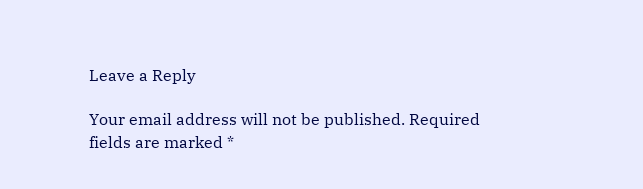Leave a Reply

Your email address will not be published. Required fields are marked *